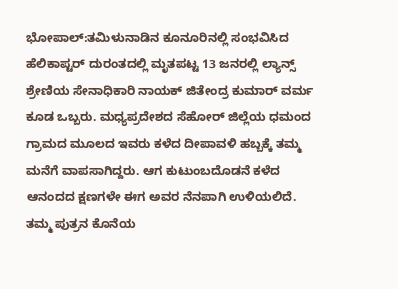ಭೋಪಾಲ್:ತಮಿಳುನಾಡಿನ ಕೂನೂರಿನಲ್ಲಿ ಸಂಭವಿಸಿದ ಹೆಲಿಕಾಪ್ಟರ್ ದುರಂತದಲ್ಲಿ ಮೃತಪಟ್ಟ 13 ಜನರಲ್ಲಿ ಲ್ಯಾನ್ಸ್ ಶ್ರೇಣಿಯ ಸೇನಾಧಿಕಾರಿ ನಾಯಕ್ ಜಿತೇಂದ್ರ ಕುಮಾರ್ ವರ್ಮ ಕೂಡ ಒಬ್ಬರು. ಮಧ್ಯಪ್ರದೇಶದ ಸೆಹೋರ್ ಜಿಲ್ಲೆಯ ಧಮಂದ ಗ್ರಾಮದ ಮೂಲದ ಇವರು ಕಳೆದ ದೀಪಾವಳಿ ಹಬ್ಬಕ್ಕೆ ತಮ್ಮ ಮನೆಗೆ ವಾಪಸಾಗಿದ್ದರು. ಆಗ ಕುಟುಂಬದೊಡನೆ ಕಳೆದ ಆನಂದದ ಕ್ಷಣಗಳೇ ಈಗ ಅವರ ನೆನಪಾಗಿ ಉಳಿಯಲಿದೆ.
ತಮ್ಮ ಪುತ್ರನ ಕೊನೆಯ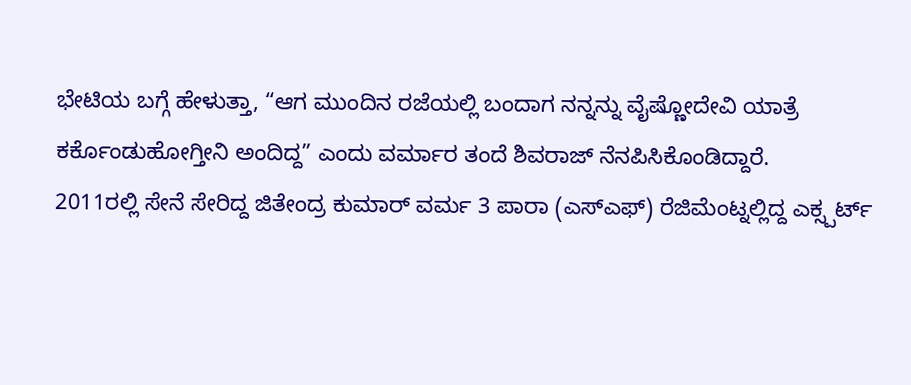ಭೇಟಿಯ ಬಗ್ಗೆ ಹೇಳುತ್ತಾ, “ಆಗ ಮುಂದಿನ ರಜೆಯಲ್ಲಿ ಬಂದಾಗ ನನ್ನನ್ನು ವೈಷ್ಣೋದೇವಿ ಯಾತ್ರೆ ಕರ್ಕೊಂಡುಹೋಗ್ತೀನಿ ಅಂದಿದ್ದ” ಎಂದು ವರ್ಮಾರ ತಂದೆ ಶಿವರಾಜ್ ನೆನಪಿಸಿಕೊಂಡಿದ್ದಾರೆ.
2011ರಲ್ಲಿ ಸೇನೆ ಸೇರಿದ್ದ ಜಿತೇಂದ್ರ ಕುಮಾರ್ ವರ್ಮ 3 ಪಾರಾ (ಎಸ್ಎಫ್) ರೆಜಿಮೆಂಟ್ನಲ್ಲಿದ್ದ ಎಕ್ಸ್ಪರ್ಟ್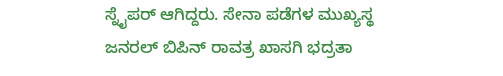ಸ್ನೈಪರ್ ಆಗಿದ್ದರು. ಸೇನಾ ಪಡೆಗಳ ಮುಖ್ಯಸ್ಥ ಜನರಲ್ ಬಿಪಿನ್ ರಾವತ್ರ ಖಾಸಗಿ ಭದ್ರತಾ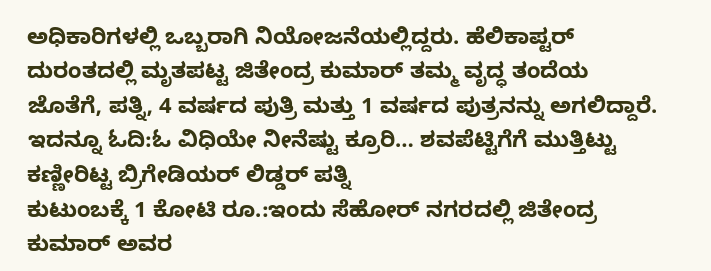ಅಧಿಕಾರಿಗಳಲ್ಲಿ ಒಬ್ಬರಾಗಿ ನಿಯೋಜನೆಯಲ್ಲಿದ್ದರು. ಹೆಲಿಕಾಪ್ಟರ್ ದುರಂತದಲ್ಲಿ ಮೃತಪಟ್ಟ ಜಿತೇಂದ್ರ ಕುಮಾರ್ ತಮ್ಮ ವೃದ್ಧ ತಂದೆಯ ಜೊತೆಗೆ, ಪತ್ನಿ, 4 ವರ್ಷದ ಪುತ್ರಿ ಮತ್ತು 1 ವರ್ಷದ ಪುತ್ರನನ್ನು ಅಗಲಿದ್ದಾರೆ.
ಇದನ್ನೂ ಓದಿ:ಓ ವಿಧಿಯೇ ನೀನೆಷ್ಟು ಕ್ರೂರಿ… ಶವಪೆಟ್ಟಿಗೆಗೆ ಮುತ್ತಿಟ್ಟು ಕಣ್ಣೀರಿಟ್ಟ ಬ್ರಿಗೇಡಿಯರ್ ಲಿಡ್ಡರ್ ಪತ್ನಿ
ಕುಟುಂಬಕ್ಕೆ 1 ಕೋಟಿ ರೂ.:ಇಂದು ಸೆಹೋರ್ ನಗರದಲ್ಲಿ ಜಿತೇಂದ್ರ ಕುಮಾರ್ ಅವರ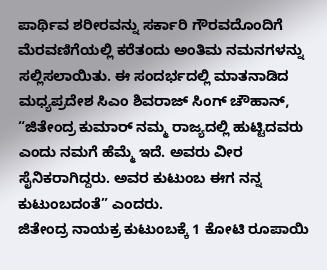ಪಾರ್ಥಿವ ಶರೀರವನ್ನು ಸರ್ಕಾರಿ ಗೌರವದೊಂದಿಗೆ ಮೆರವಣಿಗೆಯಲ್ಲಿ ಕರೆತಂದು ಅಂತಿಮ ನಮನಗಳನ್ನು ಸಲ್ಲಿಸಲಾಯಿತು. ಈ ಸಂದರ್ಭದಲ್ಲಿ ಮಾತನಾಡಿದ ಮಧ್ಯಪ್ರದೇಶ ಸಿಎಂ ಶಿವರಾಜ್ ಸಿಂಗ್ ಚೌಹಾನ್, “ಜಿತೇಂದ್ರ ಕುಮಾರ್ ನಮ್ಮ ರಾಜ್ಯದಲ್ಲಿ ಹುಟ್ಟಿದವರು ಎಂದು ನಮಗೆ ಹೆಮ್ಮೆ ಇದೆ. ಅವರು ವೀರ ಸೈನಿಕರಾಗಿದ್ದರು. ಅವರ ಕುಟುಂಬ ಈಗ ನನ್ನ ಕುಟುಂಬದಂತೆ” ಎಂದರು.
ಜಿತೇಂದ್ರ ನಾಯಕ್ರ ಕುಟುಂಬಕ್ಕೆ 1 ಕೋಟಿ ರೂಪಾಯಿ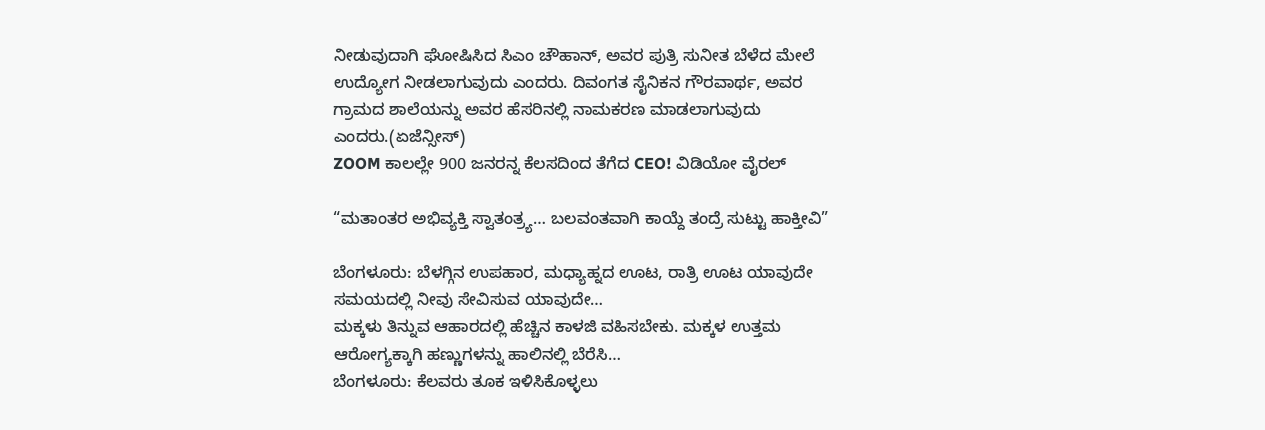ನೀಡುವುದಾಗಿ ಘೋಷಿಸಿದ ಸಿಎಂ ಚೌಹಾನ್, ಅವರ ಪುತ್ರಿ ಸುನೀತ ಬೆಳೆದ ಮೇಲೆ ಉದ್ಯೋಗ ನೀಡಲಾಗುವುದು ಎಂದರು. ದಿವಂಗತ ಸೈನಿಕನ ಗೌರವಾರ್ಥ, ಅವರ ಗ್ರಾಮದ ಶಾಲೆಯನ್ನು ಅವರ ಹೆಸರಿನಲ್ಲಿ ನಾಮಕರಣ ಮಾಡಲಾಗುವುದು ಎಂದರು.(ಏಜೆನ್ಸೀಸ್)
ZOOM ಕಾಲಲ್ಲೇ 900 ಜನರನ್ನ ಕೆಲಸದಿಂದ ತೆಗೆದ CEO! ವಿಡಿಯೋ ವೈರಲ್

“ಮತಾಂತರ ಅಭಿವ್ಯಕ್ತಿ ಸ್ವಾತಂತ್ರ್ಯ… ಬಲವಂತವಾಗಿ ಕಾಯ್ದೆ ತಂದ್ರೆ ಸುಟ್ಟು ಹಾಕ್ತೀವಿ”

ಬೆಂಗಳೂರು: ಬೆಳಗ್ಗಿನ ಉಪಹಾರ, ಮಧ್ಯಾಹ್ನದ ಊಟ, ರಾತ್ರಿ ಊಟ ಯಾವುದೇ ಸಮಯದಲ್ಲಿ ನೀವು ಸೇವಿಸುವ ಯಾವುದೇ…
ಮಕ್ಕಳು ತಿನ್ನುವ ಆಹಾರದಲ್ಲಿ ಹೆಚ್ಚಿನ ಕಾಳಜಿ ವಹಿಸಬೇಕು. ಮಕ್ಕಳ ಉತ್ತಮ ಆರೋಗ್ಯಕ್ಕಾಗಿ ಹಣ್ಣುಗಳನ್ನು ಹಾಲಿನಲ್ಲಿ ಬೆರೆಸಿ…
ಬೆಂಗಳೂರು: ಕೆಲವರು ತೂಕ ಇಳಿಸಿಕೊಳ್ಳಲು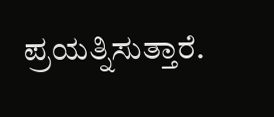ಪ್ರಯತ್ನಿಸುತ್ತಾರೆ.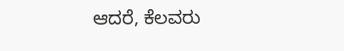ಆದರೆ, ಕೆಲವರು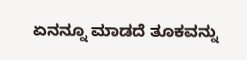ಏನನ್ನೂ ಮಾಡದೆ ತೂಕವನ್ನು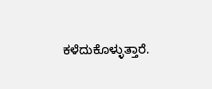ಕಳೆದುಕೊಳ್ಳುತ್ತಾರೆ.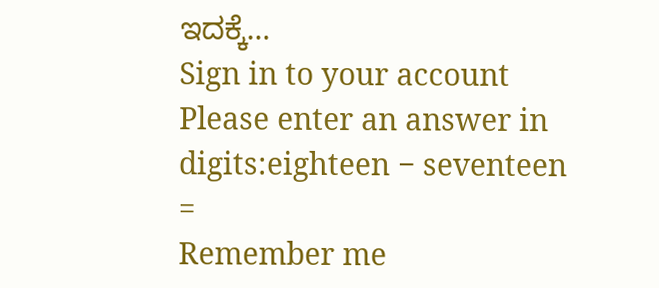ಇದಕ್ಕೆ…
Sign in to your account
Please enter an answer in digits:eighteen − seventeen =
Remember me